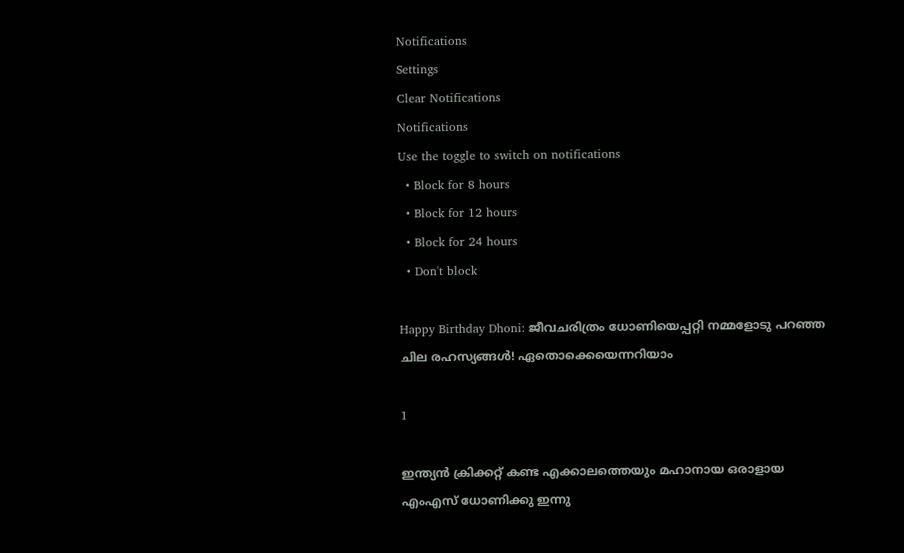Notifications
Settings
Clear Notifications
Notifications
Use the toggle to switch on notifications
  • Block for 8 hours
  • Block for 12 hours
  • Block for 24 hours
  • Don't block

Happy Birthday Dhoni: ജീവചരിത്രം ധോണിയെപ്പറ്റി നമ്മളോടു പറഞ്ഞ ചില രഹസ്യങ്ങള്‍! ഏതൊക്കെയെന്നറിയാം

1

ഇന്ത്യന്‍ ക്രിക്കറ്റ് കണ്ട എക്കാലത്തെയും മഹാനായ ഒരാളായ എംഎസ് ധോണിക്കു ഇന്നു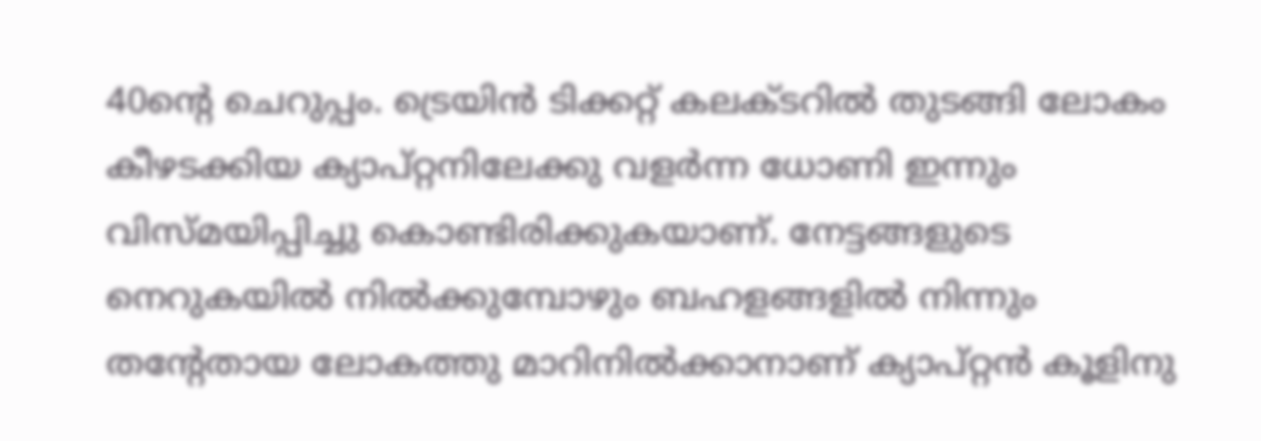40ന്റെ ചെറുപ്പം. ട്രെയിന്‍ ടിക്കറ്റ് കലക്ടറില്‍ തുടങ്ങി ലോകം കീഴടക്കിയ ക്യാപ്റ്റനിലേക്കു വളര്‍ന്ന ധോണി ഇന്നും വിസ്മയിപ്പിച്ചു കൊണ്ടിരിക്കുകയാണ്. നേട്ടങ്ങളുടെ നെറുകയില്‍ നില്‍ക്കുമ്പോഴും ബഹളങ്ങളില്‍ നിന്നും തന്റേതായ ലോകത്തു മാറിനില്‍ക്കാനാണ് ക്യാപ്റ്റന്‍ കൂളിനു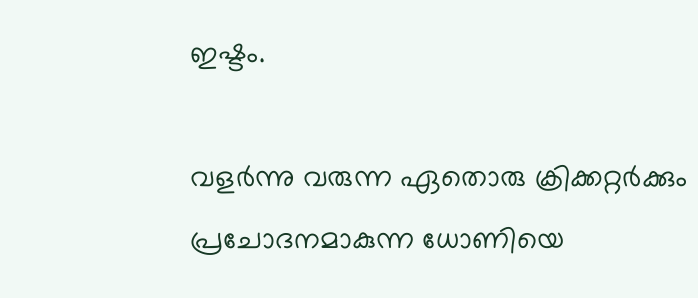ഇഷ്ടം.

വളര്‍ന്നു വരുന്ന ഏതൊരു ക്രിക്കറ്റര്‍ക്കും പ്രചോദനമാകുന്ന ധോണിയെ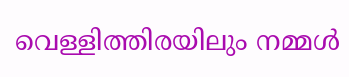വെള്ളിത്തിരയിലും നമ്മള്‍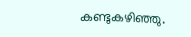കണ്ടുകഴിഞ്ഞു.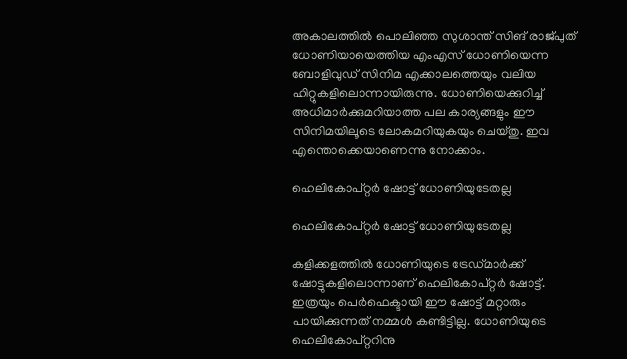അകാലത്തില്‍ പൊലിഞ്ഞ സുശാന്ത് സിങ് രാജ്പുത് ധോണിയായെത്തിയ എംഎസ് ധോണിയെന്ന ബോളിവുഡ് സിനിമ എക്കാലത്തെയും വലിയ ഹിറ്റുകളിലൊന്നായിരുന്നു. ധോണിയെക്കുറിച്ച് അധിമാര്‍ക്കുമറിയാത്ത പല കാര്യങ്ങളും ഈ സിനിമയിലൂടെ ലോകമറിയുകയും ചെയ്തു. ഇവ എന്തൊക്കെയാണെന്നു നോക്കാം.

ഹെലികോപ്റ്റര്‍ ഷോട്ട് ധോണിയുടേതല്ല

ഹെലികോപ്റ്റര്‍ ഷോട്ട് ധോണിയുടേതല്ല

കളിക്കളത്തില്‍ ധോണിയുടെ ട്രേഡ്മാര്‍ക്ക് ഷോട്ടുകളിലൊന്നാണ് ഹെലികോപ്റ്റര്‍ ഷോട്ട്. ഇത്രയും പെര്‍ഫെക്ടായി ഈ ഷോട്ട് മറ്റാരും പായിക്കുന്നത് നമ്മള്‍ കണ്ടിട്ടില്ല. ധോണിയുടെ ഹെലികോപ്റ്ററിനു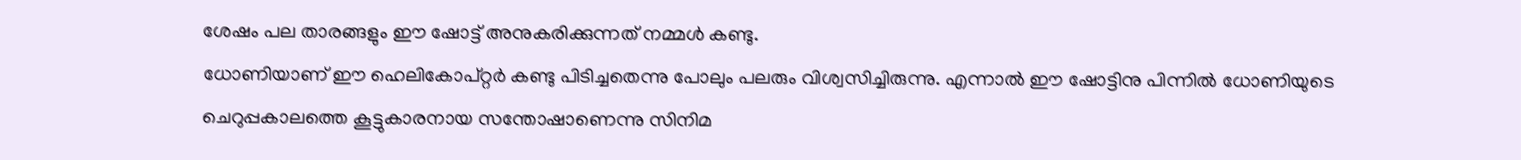ശേഷം പല താരങ്ങളും ഈ ഷോട്ട് അനുകരിക്കുന്നത് നമ്മള്‍ കണ്ടു.
ധോണിയാണ് ഈ ഹെലികോപ്റ്റര്‍ കണ്ടു പിടിച്ചതെന്നു പോലും പലരും വിശ്വസിച്ചിരുന്നു. എന്നാല്‍ ഈ ഷോട്ടിനു പിന്നില്‍ ധോണിയുടെ ചെറുപ്പകാലത്തെ കൂട്ടുകാരനായ സന്തോഷാണെന്നു സിനിമ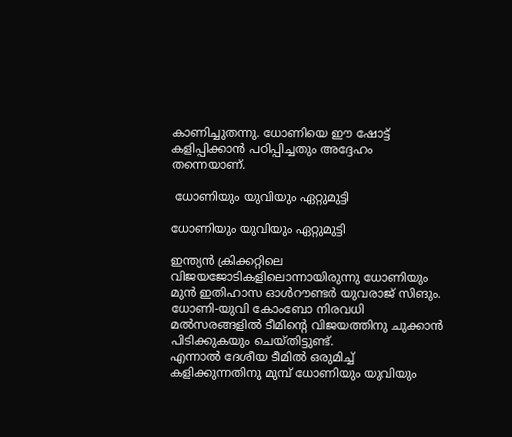കാണിച്ചുതന്നു. ധോണിയെ ഈ ഷോട്ട് കളിപ്പിക്കാന്‍ പഠിപ്പിച്ചതും അദ്ദേഹം തന്നെയാണ്.

 ധോണിയും യുവിയും ഏറ്റുമുട്ടി

ധോണിയും യുവിയും ഏറ്റുമുട്ടി

ഇന്ത്യന്‍ ക്രിക്കറ്റിലെ വിജയജോടികളിലൊന്നായിരുന്നു ധോണിയും മുന്‍ ഇതിഹാസ ഓള്‍റൗണ്ടര്‍ യുവരാജ് സിങും. ധോണി-യുവി കോംബോ നിരവധി മല്‍സരങ്ങളില്‍ ടീമിന്റെ വിജയത്തിനു ചുക്കാന്‍ പിടിക്കുകയും ചെയ്തിട്ടുണ്ട്.
എന്നാല്‍ ദേശീയ ടീമില്‍ ഒരുമിച്ച് കളിക്കുന്നതിനു മുമ്പ് ധോണിയും യുവിയും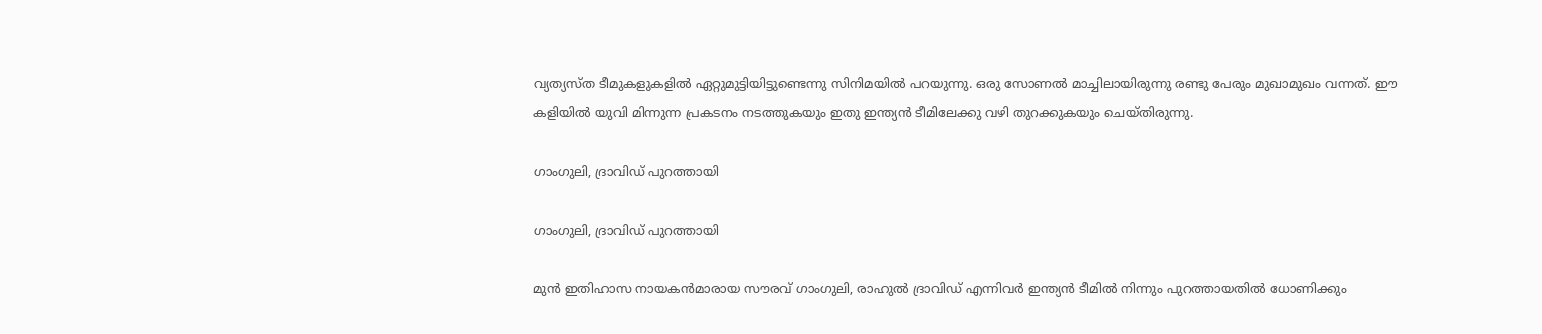വ്യത്യസ്ത ടീമുകളുകളില്‍ ഏറ്റുമുട്ടിയിട്ടുണ്ടെന്നു സിനിമയില്‍ പറയുന്നു. ഒരു സോണല്‍ മാച്ചിലായിരുന്നു രണ്ടു പേരും മുഖാമുഖം വന്നത്. ഈ കളിയില്‍ യുവി മിന്നുന്ന പ്രകടനം നടത്തുകയും ഇതു ഇന്ത്യന്‍ ടീമിലേക്കു വഴി തുറക്കുകയും ചെയ്തിരുന്നു.

ഗാംഗുലി, ദ്രാവിഡ് പുറത്തായി

ഗാംഗുലി, ദ്രാവിഡ് പുറത്തായി

മുന്‍ ഇതിഹാസ നായകന്‍മാരായ സൗരവ് ഗാംഗുലി, രാഹുല്‍ ദ്രാവിഡ് എന്നിവര്‍ ഇന്ത്യന്‍ ടീമില്‍ നിന്നും പുറത്തായതില്‍ ധോണിക്കും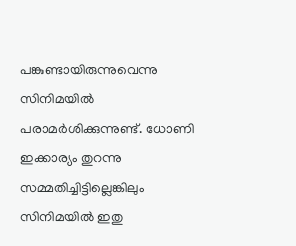പങ്കുണ്ടായിരുന്നുവെന്നു സിനിമയില്‍ പരാമര്‍ശിക്കുന്നുണ്ട്. ധോണി ഇക്കാര്യം തുറന്നു സമ്മതിച്ചിട്ടില്ലെങ്കിലും സിനിമയില്‍ ഇതു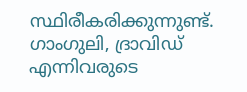സ്ഥിരീകരിക്കുന്നുണ്ട്.
ഗാംഗുലി, ദ്രാവിഡ് എന്നിവരുടെ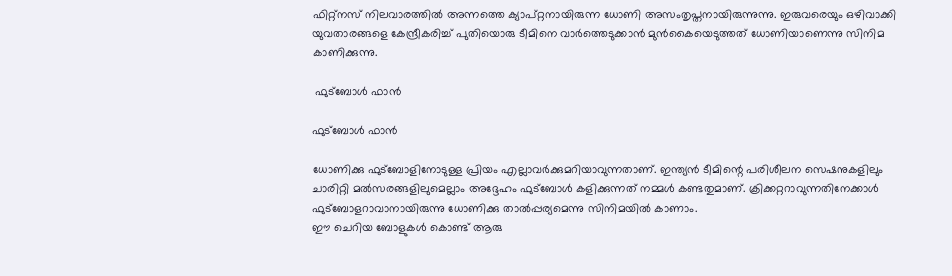ഫിറ്റ്‌നസ് നിലവാരത്തില്‍ അന്നത്തെ ക്യാപ്റ്റനായിരുന്ന ധോണി അസംതൃപ്തനായിരുന്നുന്നു. ഇരുവരെയും ഒഴിവാക്കി യുവതാരങ്ങളെ കേന്ദ്രീകരിച്ച് പുതിയൊരു ടീമിനെ വാര്‍ത്തെടുക്കാന്‍ മുന്‍കൈയെടുത്തത് ധോണിയാണെന്നു സിനിമ കാണിക്കുന്നു.

 ഫുട്‌ബോള്‍ ഫാന്‍

ഫുട്‌ബോള്‍ ഫാന്‍

ധോണിക്കു ഫുട്‌ബോളിനോടുള്ള പ്രിയം എല്ലാവര്‍ക്കുമറിയാവുന്നതാണ്. ഇന്ത്യന്‍ ടീമിന്റെ പരിശീലന സെഷനുകളിലും ചാരിറ്റി മല്‍സരങ്ങളിലുമെല്ലാം അദ്ദേഹം ഫുട്‌ബോള്‍ കളിക്കുന്നത് നമ്മള്‍ കണ്ടതുമാണ്. ക്രിക്കറ്ററാവുന്നതിനേക്കാള്‍ ഫുട്‌ബോളറാവാനായിരുന്നു ധോണിക്കു താല്‍പ്പര്യമെന്നു സിനിമയില്‍ കാണാം.
ഈ ചെറിയ ബോളുകള്‍ കൊണ്ട് ആരു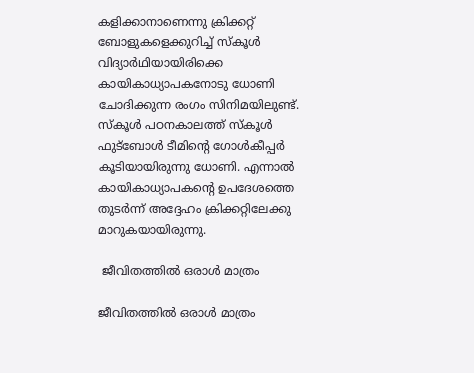കളിക്കാനാണെന്നു ക്രിക്കറ്റ് ബോളുകളെക്കുറിച്ച് സ്‌കൂള്‍ വിദ്യാര്‍ഥിയായിരിക്കെ കായികാധ്യാപകനോടു ധോണി ചോദിക്കുന്ന രംഗം സിനിമയിലുണ്ട്.
സ്‌കൂള്‍ പഠനകാലത്ത് സ്‌കൂള്‍ ഫുട്‌ബോള്‍ ടീമിന്റെ ഗോള്‍കീപ്പര്‍ കൂടിയായിരുന്നു ധോണി. എന്നാല്‍ കായികാധ്യാപകന്റെ ഉപദേശത്തെ തുടര്‍ന്ന് അദ്ദേഹം ക്രിക്കറ്റിലേക്കു മാറുകയായിരുന്നു.

 ജീവിതത്തില്‍ ഒരാള്‍ മാത്രം

ജീവിതത്തില്‍ ഒരാള്‍ മാത്രം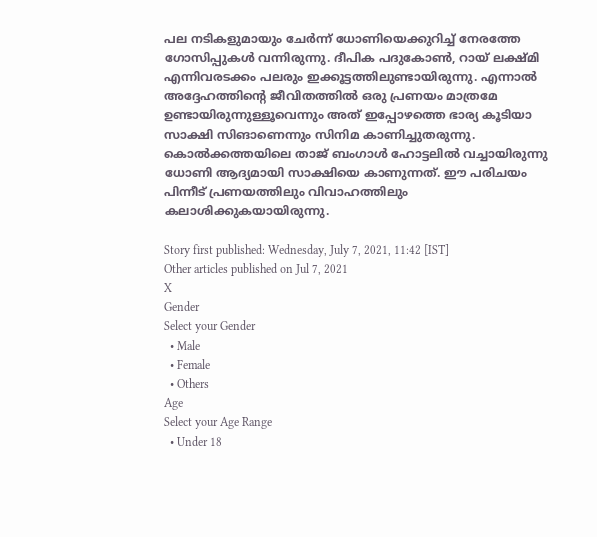പല നടികളുമായും ചേര്‍ന്ന് ധോണിയെക്കുറിച്ച് നേരത്തേ ഗോസിപ്പുകള്‍ വന്നിരുന്നു. ദീപിക പദുകോണ്‍, റായ് ലക്ഷ്മി എന്നിവരടക്കം പലരും ഇക്കൂട്ടത്തിലുണ്ടായിരുന്നു. എന്നാല്‍ അദ്ദേഹത്തിന്റെ ജീവിതത്തില്‍ ഒരു പ്രണയം മാത്രമേ ഉണ്ടായിരുന്നുള്ളൂവെന്നും അത് ഇപ്പോഴത്തെ ഭാര്യ കൂടിയാ സാക്ഷി സിങാണെന്നും സിനിമ കാണിച്ചുതരുന്നു.
കൊല്‍ക്കത്തയിലെ താജ് ബംഗാള്‍ ഹോട്ടലില്‍ വച്ചായിരുന്നു ധോണി ആദ്യമായി സാക്ഷിയെ കാണുന്നത്. ഈ പരിചയം പിന്നീട് പ്രണയത്തിലും വിവാഹത്തിലും കലാശിക്കുകയായിരുന്നു.

Story first published: Wednesday, July 7, 2021, 11:42 [IST]
Other articles published on Jul 7, 2021
X
Gender
Select your Gender
  • Male
  • Female
  • Others
Age
Select your Age Range
  • Under 18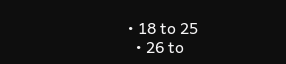• 18 to 25
  • 26 to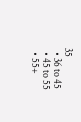35
  • 36 to 45
  • 45 to 55
  • 55+